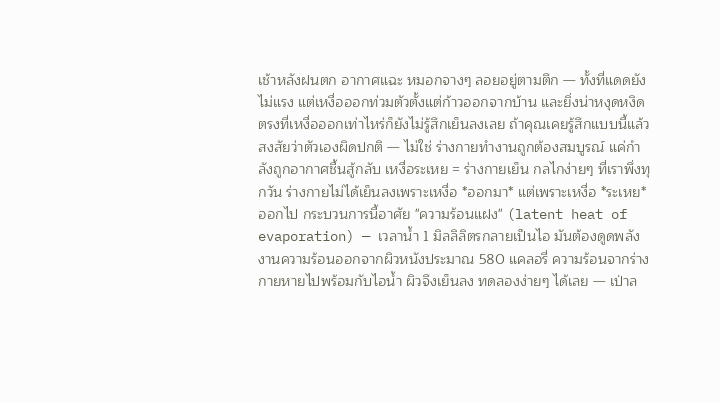เช้าหลังฝนตก อากาศแฉะ หมอกจางๆ ลอยอยู่ตามตึก — ทั้งที่แดดยังไม่แรง แต่เหงื่อออกท่วมตัวตั้งแต่ก้าวออกจากบ้าน และยิ่งน่าหงุดหงิดตรงที่เหงื่อออกเท่าไหร่ก็ยังไม่รู้สึกเย็นลงเลย ถ้าคุณเคยรู้สึกแบบนี้แล้วสงสัยว่าตัวเองผิดปกติ — ไม่ใช่ ร่างกายทำงานถูกต้องสมบูรณ์ แค่กำลังถูกอากาศชื้นสู้กลับ เหงื่อระเหย = ร่างกายเย็น กลไกง่ายๆ ที่เราพึ่งทุกวัน ร่างกายไม่ได้เย็นลงเพราะเหงื่อ *ออกมา* แต่เพราะเหงื่อ *ระเหย* ออกไป กระบวนการนี้อาศัย "ความร้อนแฝง" (latent heat of evaporation) — เวลาน้ำ 1 มิลลิลิตรกลายเป็นไอ มันต้องดูดพลังงานความร้อนออกจากผิวหนังประมาณ 580 แคลอรี่ ความร้อนจากร่างกายหายไปพร้อมกับไอน้ำ ผิวจึงเย็นลง ทดลองง่ายๆ ได้เลย — เป่าล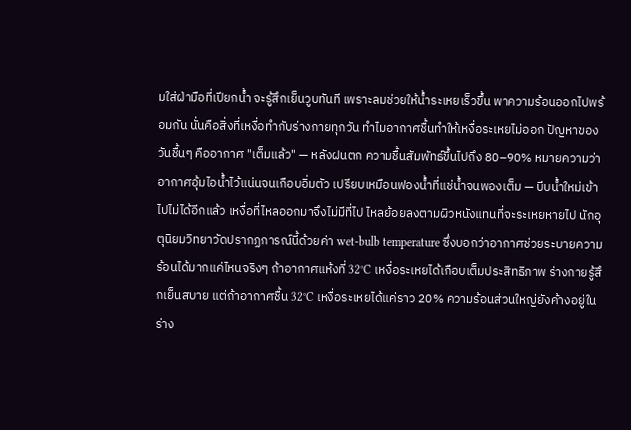มใส่ฝ่ามือที่เปียกน้ำ จะรู้สึกเย็นวูบทันที เพราะลมช่วยให้น้ำระเหยเร็วขึ้น พาความร้อนออกไปพร้อมกัน นั่นคือสิ่งที่เหงื่อทำกับร่างกายทุกวัน ทำไมอากาศชื้นทำให้เหงื่อระเหยไม่ออก ปัญหาของวันชื้นๆ คืออากาศ "เต็มแล้ว" — หลังฝนตก ความชื้นสัมพัทธ์ขึ้นไปถึง 80–90% หมายความว่าอากาศอุ้มไอน้ำไว้แน่นจนเกือบอิ่มตัว เปรียบเหมือนฟองน้ำที่แช่น้ำจนพองเต็ม — บีบน้ำใหม่เข้าไปไม่ได้อีกแล้ว เหงื่อที่ไหลออกมาจึงไม่มีที่ไป ไหลย้อยลงตามผิวหนังแทนที่จะระเหยหายไป นักอุตุนิยมวิทยาวัดปรากฏการณ์นี้ด้วยค่า wet-bulb temperature ซึ่งบอกว่าอากาศช่วยระบายความร้อนได้มากแค่ไหนจริงๆ ถ้าอากาศแห้งที่ 32°C เหงื่อระเหยได้เกือบเต็มประสิทธิภาพ ร่างกายรู้สึกเย็นสบาย แต่ถ้าอากาศชื้น 32°C เหงื่อระเหยได้แค่ราว 20% ความร้อนส่วนใหญ่ยังค้างอยู่ในร่าง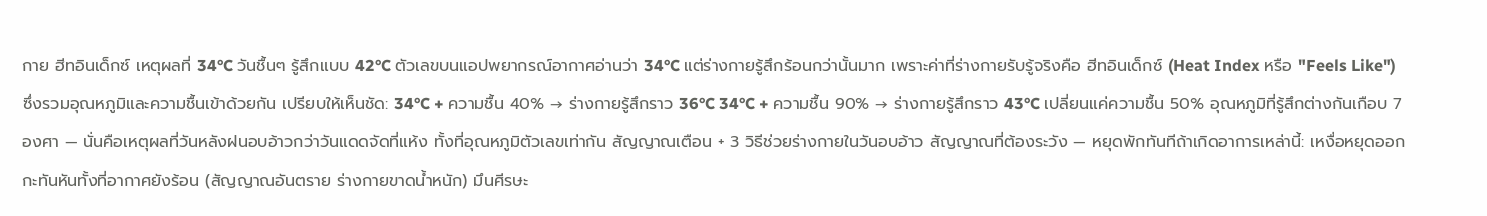กาย ฮีทอินเด็กซ์ เหตุผลที่ 34°C วันชื้นๆ รู้สึกแบบ 42°C ตัวเลขบนแอปพยากรณ์อากาศอ่านว่า 34°C แต่ร่างกายรู้สึกร้อนกว่านั้นมาก เพราะค่าที่ร่างกายรับรู้จริงคือ ฮีทอินเด็กซ์ (Heat Index หรือ "Feels Like") ซึ่งรวมอุณหภูมิและความชื้นเข้าด้วยกัน เปรียบให้เห็นชัด: 34°C + ความชื้น 40% → ร่างกายรู้สึกราว 36°C 34°C + ความชื้น 90% → ร่างกายรู้สึกราว 43°C เปลี่ยนแค่ความชื้น 50% อุณหภูมิที่รู้สึกต่างกันเกือบ 7 องศา — นั่นคือเหตุผลที่วันหลังฝนอบอ้าวกว่าวันแดดจัดที่แห้ง ทั้งที่อุณหภูมิตัวเลขเท่ากัน สัญญาณเตือน + 3 วิธีช่วยร่างกายในวันอบอ้าว สัญญาณที่ต้องระวัง — หยุดพักทันทีถ้าเกิดอาการเหล่านี้: เหงื่อหยุดออกกะทันหันทั้งที่อากาศยังร้อน (สัญญาณอันตราย ร่างกายขาดน้ำหนัก) มึนศีรษะ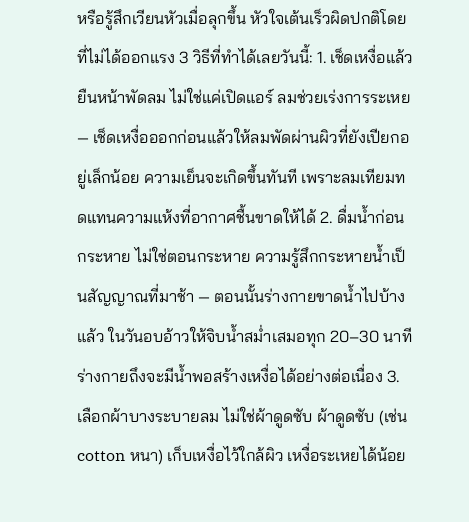หรือรู้สึกเวียนหัวเมื่อลุกขึ้น หัวใจเต้นเร็วผิดปกติโดยที่ไม่ได้ออกแรง 3 วิธีที่ทำได้เลยวันนี้: 1. เช็ดเหงื่อแล้วยืนหน้าพัดลม ไม่ใช่แค่เปิดแอร์ ลมช่วยเร่งการระเหย — เช็ดเหงื่อออกก่อนแล้วให้ลมพัดผ่านผิวที่ยังเปียกอยู่เล็กน้อย ความเย็นจะเกิดขึ้นทันที เพราะลมเทียมทดแทนความแห้งที่อากาศชื้นขาดให้ได้ 2. ดื่มน้ำก่อนกระหาย ไม่ใช่ตอนกระหาย ความรู้สึกกระหายน้ำเป็นสัญญาณที่มาช้า — ตอนนั้นร่างกายขาดน้ำไปบ้างแล้ว ในวันอบอ้าวให้จิบน้ำสม่ำเสมอทุก 20–30 นาที ร่างกายถึงจะมีน้ำพอสร้างเหงื่อได้อย่างต่อเนื่อง 3. เลือกผ้าบางระบายลม ไม่ใช่ผ้าดูดซับ ผ้าดูดซับ (เช่น cotton หนา) เก็บเหงื่อไว้ใกล้ผิว เหงื่อระเหยได้น้อย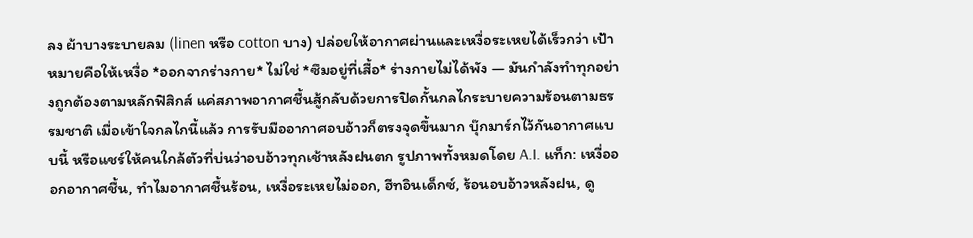ลง ผ้าบางระบายลม (linen หรือ cotton บาง) ปล่อยให้อากาศผ่านและเหงื่อระเหยได้เร็วกว่า เป้าหมายคือให้เหงื่อ *ออกจากร่างกาย* ไม่ใช่ *ซึมอยู่ที่เสื้อ* ร่างกายไม่ได้พัง — มันกำลังทำทุกอย่างถูกต้องตามหลักฟิสิกส์ แค่สภาพอากาศชื้นสู้กลับด้วยการปิดกั้นกลไกระบายความร้อนตามธรรมชาติ เมื่อเข้าใจกลไกนี้แล้ว การรับมืออากาศอบอ้าวก็ตรงจุดขึ้นมาก บุ๊กมาร์กไว้กันอากาศแบบนี้ หรือแชร์ให้คนใกล้ตัวที่บ่นว่าอบอ้าวทุกเช้าหลังฝนตก รูปภาพทั้งหมดโดย A.I. แท็ก: เหงื่อออกอากาศชื้น, ทำไมอากาศชื้นร้อน, เหงื่อระเหยไม่ออก, ฮีทอินเด็กซ์, ร้อนอบอ้าวหลังฝน, ดู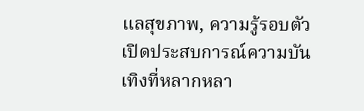แลสุขภาพ, ความรู้รอบตัว เปิดประสบการณ์ความบันเทิงที่หลากหลา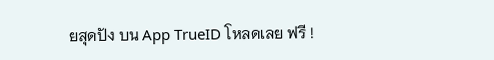ยสุดปัง บน App TrueID โหลดเลย ฟรี !